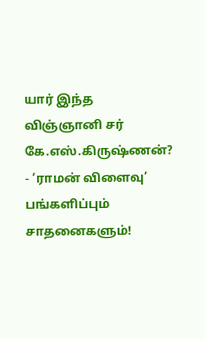யார் இந்த விஞ்ஞானி சர் கே.எஸ்.கிருஷ்ணன்? - ‘ராமன் விளைவு’ பங்களிப்பும் சாதனைகளும்!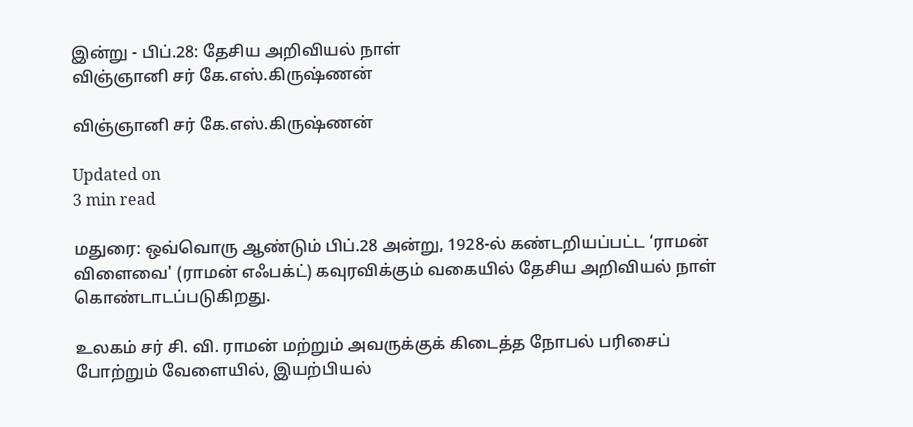இன்று - பிப்.28: தேசிய அறிவியல் நாள்
விஞ்ஞானி சர் கே.எஸ்.கிருஷ்ணன்

விஞ்ஞானி சர் கே.எஸ்.கிருஷ்ணன்

Updated on
3 min read

மதுரை: ஒவ்வொரு ஆண்டும் பிப்.28 அன்று, 1928-ல் கண்டறியப்பட்ட ‘ராமன் விளைவை' (ராமன் எஃபக்ட்) கவுரவிக்கும் வகையில் தேசிய அறிவியல் நாள் கொண்டாடப்படுகிறது.

உலகம் சர் சி. வி. ராமன் மற்றும் அவருக்குக் கிடைத்த நோபல் பரிசைப் போற்றும் வேளையில், இயற்பியல்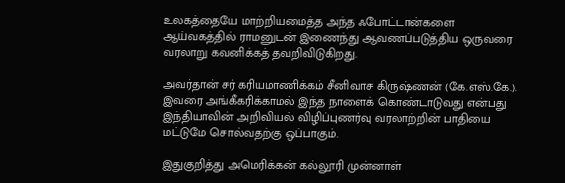உலகத்தையே மாற்றியமைத்த அந்த ஃபோட்டான்களை ஆய்வகத்தில் ராமனுடன் இணைந்து ஆவணப்படுத்திய ஒருவரை வரலாறு கவனிக்கத் தவறிவிடுகிறது.

அவர்தான் சர் கரியமாணிக்கம் சீனிவாச கிருஷ்ணன் (கே.எஸ்.கே.). இவரை அங்கீகரிக்காமல் இந்த நாளைக் கொண்டாடுவது என்பது இந்தியாவின் அறிவியல் விழிப்புணர்வு வரலாற்றின் பாதியை மட்டுமே சொல்வதற்கு ஒப்பாகும்.

இதுகுறித்து அமெரிக்கன் கல்லூரி முன்னாள்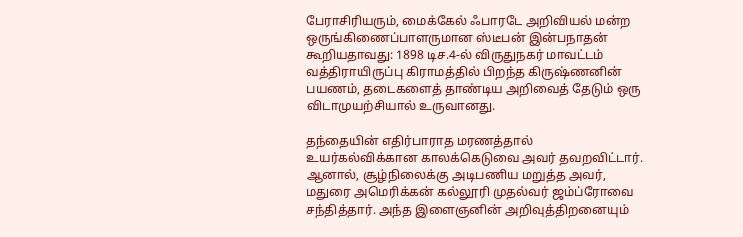பேராசிரியரும், மைக்கேல் ஃபாரடே அறிவியல் மன்ற ஒருங்கிணைப்பாளருமான ஸ்டீபன் இன்பநாதன் கூறியதாவது: 1898 டிச.4-ல் விருதுநகர் மாவட்டம் வத்திராயிருப்பு கிராமத்தில் பிறந்த கிருஷ்ணனின் பயணம், தடைகளைத் தாண்டிய அறிவைத் தேடும் ஒரு விடாமுயற்சியால் உருவானது.

தந்தையின் எதிர்பாராத மரணத்தால் உயர்கல்விக்கான காலக்கெடுவை அவர் தவறவிட்டார். ஆனால், சூழ்நிலைக்கு அடிபணிய மறுத்த அவர், மதுரை அமெரிக்கன் கல்லூரி முதல்வர் ஜம்ப்ரோவை சந்தித்தார். அந்த இளைஞனின் அறிவுத்திறனையும்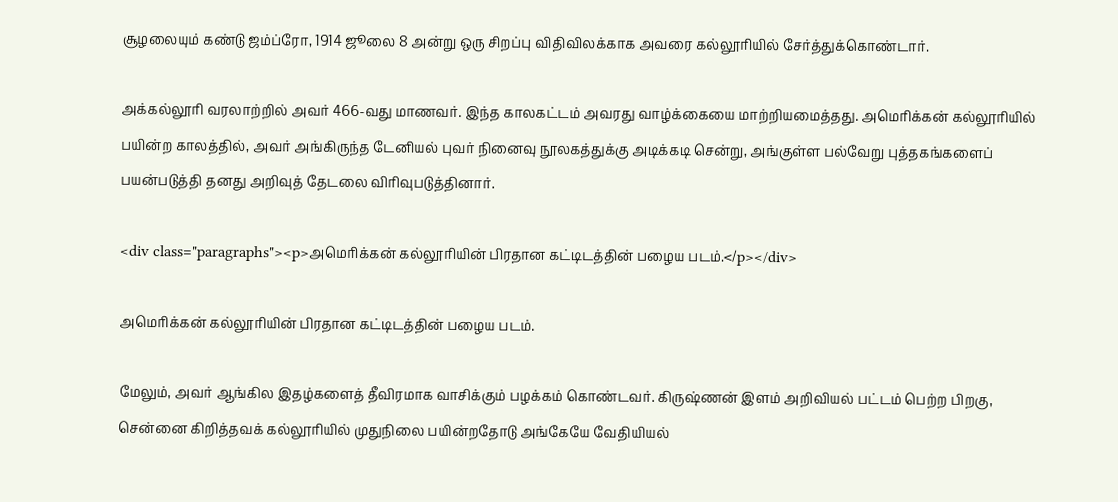சூழலையும் கண்டு ஜம்ப்ரோ, 1914 ஜூலை 8 அன்று ஒரு சிறப்பு விதிவிலக்காக அவரை கல்லூரியில் சேர்த்துக்கொண்டார்.

அக்கல்லூரி வரலாற்றில் அவர் 466-வது மாணவர். இந்த காலகட்டம் அவரது வாழ்க்கையை மாற்றியமைத்தது. அமெரிக்கன் கல்லூரியில் பயின்ற காலத்தில், அவர் அங்கிருந்த டேனியல் புவர் நினைவு நூலகத்துக்கு அடிக்கடி சென்று, அங்குள்ள பல்வேறு புத்தகங்களைப் பயன்படுத்தி தனது அறிவுத் தேடலை விரிவுபடுத்தினார்.

<div class="paragraphs"><p>அமெரிக்கன் கல்லூரியின் பிரதான கட்டிடத்தின் பழைய படம்.</p></div>

அமெரிக்கன் கல்லூரியின் பிரதான கட்டிடத்தின் பழைய படம்.

மேலும், அவர் ஆங்கில இதழ்களைத் தீவிரமாக வாசிக்கும் பழக்கம் கொண்டவர். கிருஷ்ணன் இளம் அறிவியல் பட்டம் பெற்ற பிறகு, சென்னை கிறித்தவக் கல்லூரியில் முதுநிலை பயின்றதோடு அங்கேயே வேதியியல்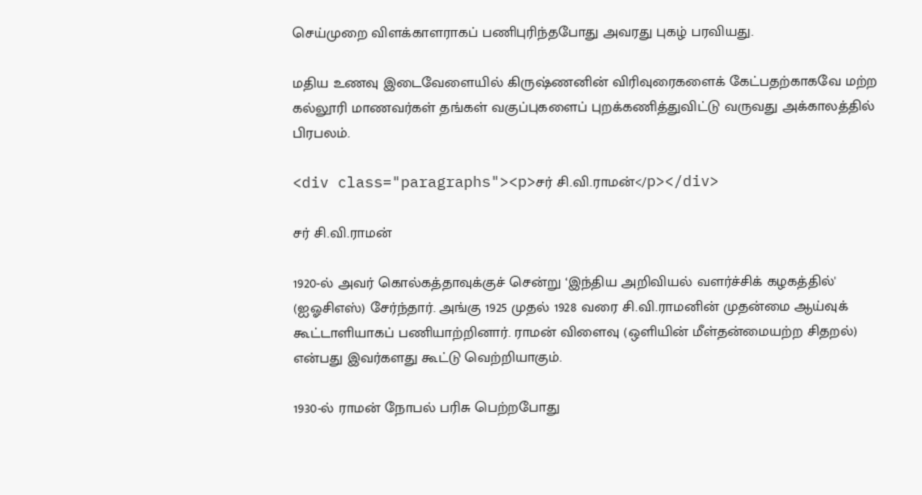செய்முறை விளக்காளராகப் பணிபுரிந்தபோது அவரது புகழ் பரவியது.

மதிய உணவு இடைவேளையில் கிருஷ்ணனின் விரிவுரைகளைக் கேட்பதற்காகவே மற்ற கல்லூரி மாணவர்கள் தங்கள் வகுப்புகளைப் புறக்கணித்துவிட்டு வருவது அக்காலத்தில் பிரபலம்.

<div class="paragraphs"><p>சர் சி.வி.ராமன்</p></div>

சர் சி.வி.ராமன்

1920-ல் அவர் கொல்கத்தாவுக்குச் சென்று ‘இந்திய அறிவியல் வளர்ச்சிக் கழகத்தில்' (ஐஓசிஎஸ்) சேர்ந்தார். அங்கு 1925 முதல் 1928 வரை சி.வி.ராமனின் முதன்மை ஆய்வுக் கூட்டாளியாகப் பணியாற்றினார். ராமன் விளைவு (ஒளியின் மீள்தன்மையற்ற சிதறல்) என்பது இவர்களது கூட்டு வெற்றியாகும்.

1930-ல் ராமன் நோபல் பரிசு பெற்றபோது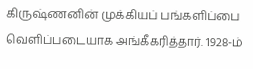கிருஷ்ணனின் முக்கியப் பங்களிப்பை வெளிப்படையாக அங்கீகரித்தார். 1928-ம்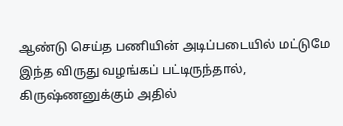ஆண்டு செய்த பணியின் அடிப்படையில் மட்டுமே இந்த விருது வழங்கப் பட்டிருந்தால், கிருஷ்ணனுக்கும் அதில்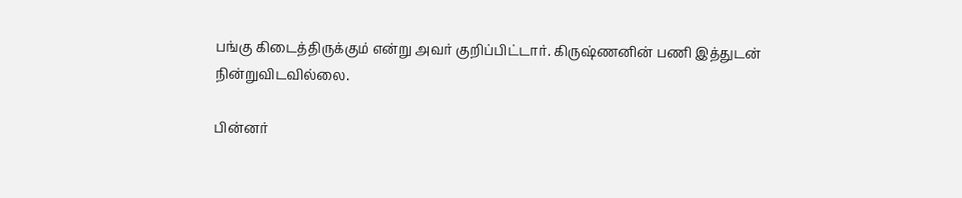பங்கு கிடைத்திருக்கும் என்று அவர் குறிப்பிட்டார். கிருஷ்ணனின் பணி இத்துடன் நின்றுவிடவில்லை.

பின்னர்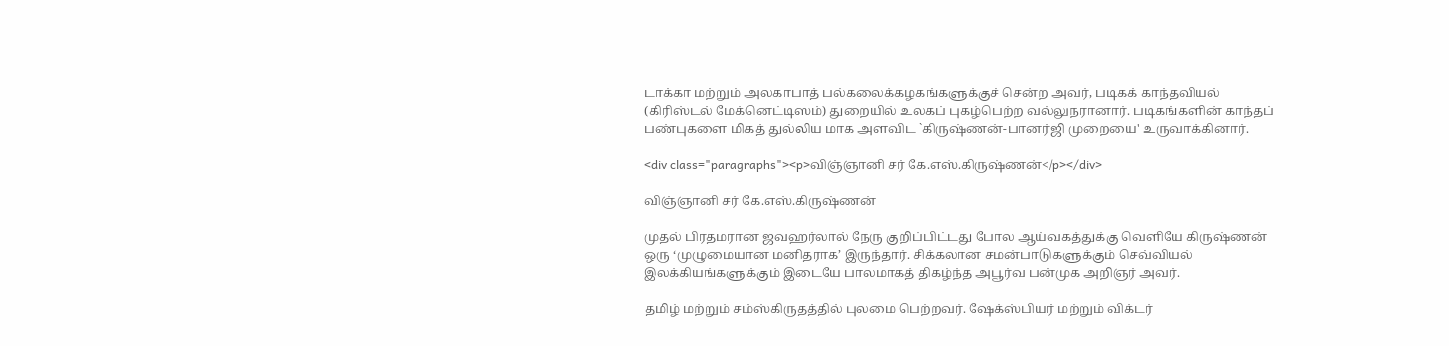டாக்கா மற்றும் அலகாபாத் பல்கலைக்கழகங்களுக்குச் சென்ற அவர், படிகக் காந்தவியல் (கிரிஸ்டல் மேக்னெட்டிஸம்) துறையில் உலகப் புகழ்பெற்ற வல்லுநரானார். படிகங்களின் காந்தப் பண்புகளை மிகத் துல்லிய மாக அளவிட `கிருஷ்ணன்-பானர்ஜி முறையை' உருவாக்கினார்.

<div class="paragraphs"><p>விஞ்ஞானி சர் கே.எஸ்.கிருஷ்ணன்</p></div>

விஞ்ஞானி சர் கே.எஸ்.கிருஷ்ணன்

முதல் பிரதமரான ஜவஹர்லால் நேரு குறிப்பிட்டது போல ஆய்வகத்துக்கு வெளியே கிருஷ்ணன் ஒரு ‘முழுமையான மனிதராக’ இருந்தார். சிக்கலான சமன்பாடுகளுக்கும் செவ்வியல் இலக்கியங்களுக்கும் இடையே பாலமாகத் திகழ்ந்த அபூர்வ பன்முக அறிஞர் அவர்.

தமிழ் மற்றும் சம்ஸ்கிருதத்தில் புலமை பெற்றவர். ஷேக்ஸ்பியர் மற்றும் விக்டர்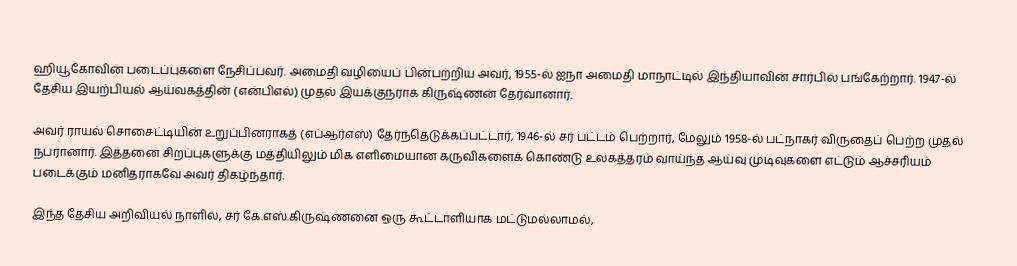ஹியூகோவின் படைப்புகளை நேசிப்பவர். அமைதி வழியைப் பின்பற்றிய அவர், 1955-ல் ஐநா அமைதி மாநாட்டில் இந்தியாவின் சார்பில் பங்கேற்றார். 1947-ல் தேசிய இயற்பியல் ஆய்வகத்தின் (என்பிஎல்) முதல் இயக்குநராக கிருஷ்ணன் தேர்வானார்.

அவர் ராயல் சொசைட்டியின் உறுப்பினராகத் (எப்ஆர்எஸ்) தேர்ந்தெடுக்கப்பட்டார், 1946-ல் சர் பட்டம் பெற்றார், மேலும் 1958-ல் பட்நாகர் விருதைப் பெற்ற முதல் நபரானார். இத்தனை சிறப்புகளுக்கு மத்தியிலும் மிக எளிமையான கருவிகளைக் கொண்டு உலகத்தரம் வாய்ந்த ஆய்வு முடிவுகளை எட்டும் ஆச்சரியம் படைக்கும் மனிதராகவே அவர் திகழ்ந்தார்.

இந்த தேசிய அறிவியல் நாளில், சர் கே.எஸ்.கிருஷ்ணனை ஒரு கூட்டாளியாக மட்டுமல்லாமல்,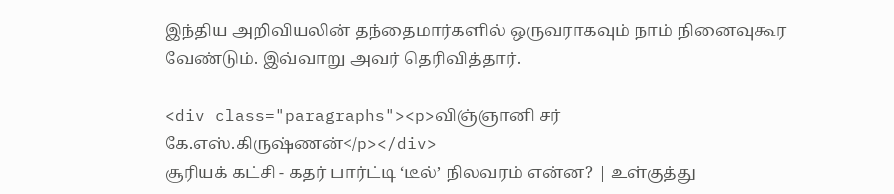இந்திய அறிவியலின் தந்தைமார்களில் ஒருவராகவும் நாம் நினைவுகூர வேண்டும். இவ்வாறு அவர் தெரிவித்தார்.

<div class="paragraphs"><p>விஞ்ஞானி சர் கே.எஸ்.கிருஷ்ணன்</p></div>
சூரியக் கட்சி - கதர் பார்ட்டி ‘டீல்’ நிலவரம் என்ன? | உள்குத்து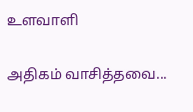உளவாளி

அதிகம் வாசித்தவை...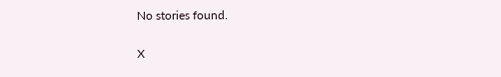No stories found.

X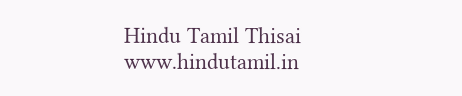Hindu Tamil Thisai
www.hindutamil.in